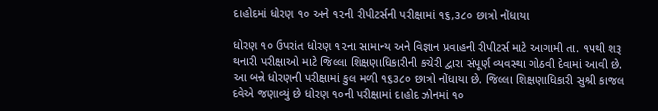દાહોદમાં ધોરણ ૧૦ અને ૧૨ની રીપીટર્સની પરીક્ષામાં ૧૬,૩૮૦ છાત્રો નોંધાયા

ધોરણ ૧૦ ઉપરાંત ધોરણ ૧૨ના સામાન્ય અને વિજ્ઞાન પ્રવાહની રીપીટર્સ માટે આગામી તા. ૧૫થી શરૂ થનારી પરીક્ષાઓ માટે જિલ્લા શિક્ષણાધિકારીની કચેરી દ્વારા સંપૂર્ણ વ્યવસ્થા ગોઠવી દેવામાં આવી છે. આ બન્ને ધોરણની પરીક્ષામાં કુલ મળી ૧૬૩૮૦ છાત્રો નોંધાયા છે. જિલ્લા શિક્ષણાધિકારી સુશ્રી કાજલ દવેએ જણાવ્યું છે ધોરણ ૧૦ની પરીક્ષામાં દાહોદ ઝોનમાં ૧૦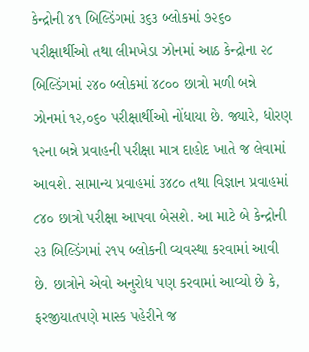કેન્દ્રોની ૪૧ બિલ્ડિંગમાં ૩૬૩ બ્લોકમાં ૭૨૬૦ પરીક્ષાર્થીઓ તથા લીમખેડા ઝોનમાં આઠ કેન્દ્રોના ૨૮ બિલ્ડિંગમાં ૨૪૦ બ્લોકમાં ૪૮૦૦ છાત્રો મળી બન્ને ઝોનમાં ૧૨,૦૬૦ પરીક્ષાર્થીઓ નોંધાયા છે. જ્યારે, ધોરણ ૧૨ના બન્ને પ્રવાહની પરીક્ષા માત્ર દાહોદ ખાતે જ લેવામાં આવશે. સામાન્ય પ્રવાહમાં ૩૪૮૦ તથા વિજ્ઞાન પ્રવાહમાં ૮૪૦ છાત્રો પરીક્ષા આપવા બેસશે. આ માટે બે કેન્દ્રોની ૨૩ બિલ્ડિંગમાં ૨૧૫ બ્લોકની વ્યવસ્થા કરવામાં આવી છે. છાત્રોને એવો અનુરોધ પણ કરવામાં આવ્યો છે કે, ફરજીયાતપણે માસ્ક પહેરીને જ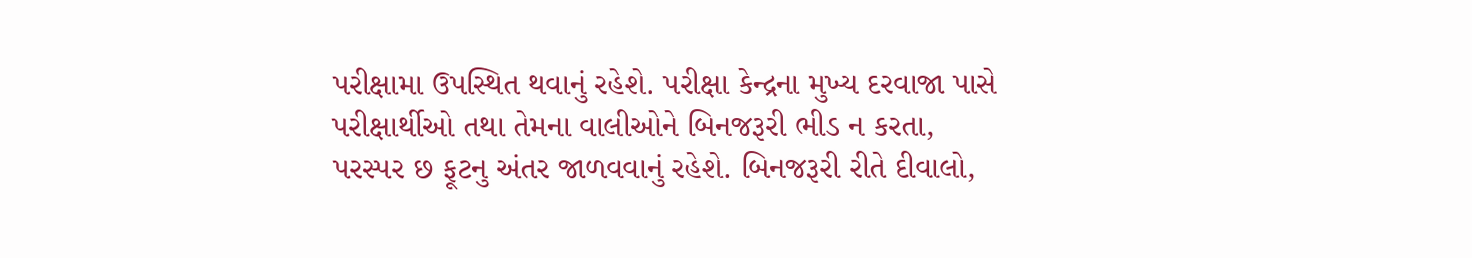પરીક્ષામા ઉપસ્થિત થવાનું રહેશે. પરીક્ષા કેન્દ્રના મુખ્ય દરવાજા પાસે પરીક્ષાર્થીઓ તથા તેમના વાલીઓને બિનજરૂરી ભીડ ન કરતા, પરસ્પર છ ફૂટનુ અંતર જાળવવાનું રહેશે. બિનજરૂરી રીતે દીવાલો,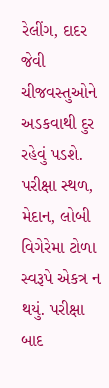રેલીંગ, દાદર જેવી ચીજવસ્તુઓને અડકવાથી દુર રહેવું પડશે. પરીક્ષા સ્થળ, મેદાન, લોબી વિગેરેમા ટોળા સ્વરૂપે એકત્ર ન થયું. પરીક્ષા બાદ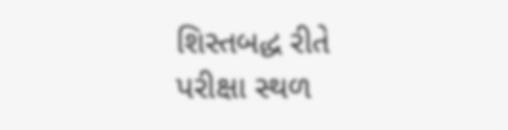શિસ્તબદ્ધ રીતે પરીક્ષા સ્થળ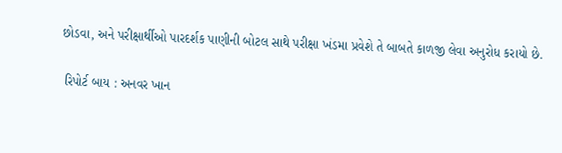છોડવા, અને પરીક્ષાર્થીઓ પારદર્શક પાણીની બોટલ સાથે પરીક્ષા ખંડમા પ્રવેશે તે બાબતે કાળજી લેવા અનુરોધ કરાયો છે.

 રિપોર્ટ બાય : અનવર ખાન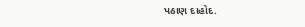પઠાણ દાહોદ.